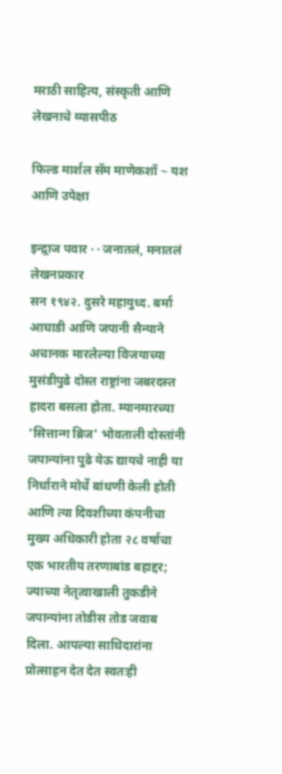मराठी साहित्य, संस्कृती आणि लेखनाचे व्यासपीठ

फिल्ड मार्शल सॅम माणेकशॉ ~ यश आणि उपेक्षा

इन्द्र्राज पवार · · जनातलं, मनातलं
लेखनप्रकार
सन १९४२. दुसरे महायुध्द. बर्मा आघाडी आणि जपानी सैन्याने अचानक मारलेल्या विजयाच्या मुसंडीपुढे दोस्त राष्ट्रांना जबरदस्त हादरा बसला होता. म्यानमारच्या 'सित्तान्ग ब्रिज' भोवताली दोस्तांनी जपान्यांना पुढे येऊ द्यायचे नाही या निर्धाराने मोर्चे बांधणी केली होती आणि त्या दिवशीच्या कंपनीचा मुख्य अधिकारी होता २८ वर्षाचा एक भारतीय तरणाबांड बहाद्दर; ज्याच्या नेतृत्वाखाली तुकडीने जपान्यांना तोडीस तोड जवाब दिला. आपल्या साथिदारांना प्रोत्साहन देत देत स्वतःही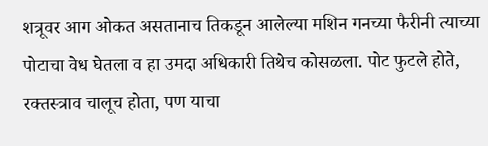शत्रूवर आग ओकत असतानाच तिकडून आलेल्या मशिन गनच्या फैरीनी त्याच्या पोटाचा वेध घेतला व हा उमदा अधिकारी तिथेच कोसळला. पोट फुटले होते, रक्तस्त्राव चालूच होता, पण याचा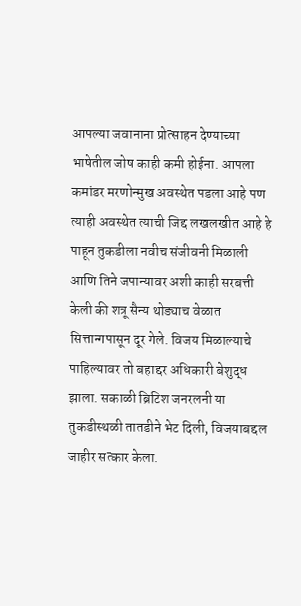आपल्या जवानाना प्रोत्साहन देण्याच्या भाषेतील जोष काही कमी होईना. आपला कमांडर मरणोन्मुख अवस्थेत पडला आहे पण त्याही अवस्थेत त्याची जिद्द लखलखीत आहे हे पाहून तुकडीला नवीच संजीवनी मिळाली आणि तिने जपान्यावर अशी काही सरबत्ती केली की शत्रू सैन्य थोड्याच वेळात सित्तान्गपासून दूर गेले. विजय मिळाल्याचे पाहिल्यावर तो बहाद्दर अधिकारी बेशुद्ध झाला. सकाळी ब्रिटिश जनरलनी या तुकडीस्थळी तातडीने भेट दिली, विजयाबद्दल जाहीर सत्कार केला.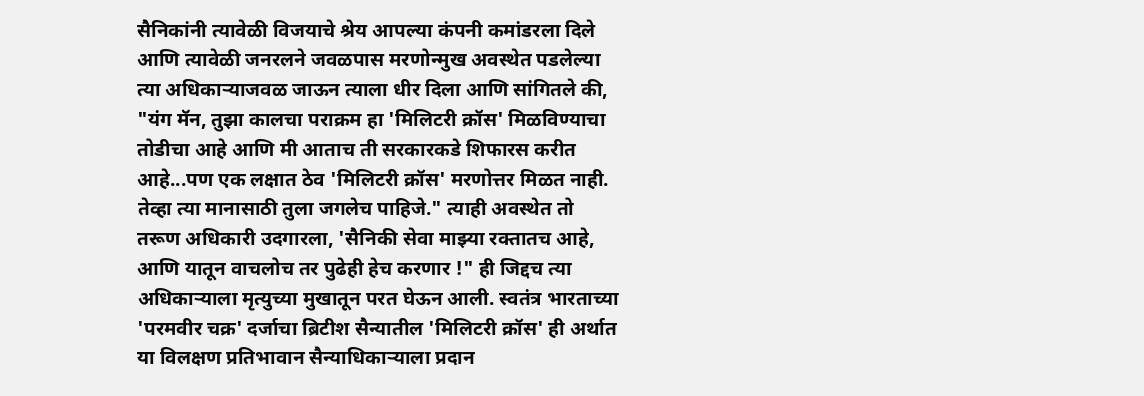सैनिकांनी त्यावेळी विजयाचे श्रेय आपल्या कंपनी कमांडरला दिले आणि त्यावेळी जनरलने जवळपास मरणोन्मुख अवस्थेत पडलेल्या त्या अधिकार्‍याजवळ जाऊन त्याला धीर दिला आणि सांगितले की, "यंग मॅन, तुझा कालचा पराक्रम हा 'मिलिटरी क्रॉस' मिळविण्याचा तोडीचा आहे आणि मी आताच ती सरकारकडे शिफारस करीत आहे...पण एक लक्षात ठेव 'मिलिटरी क्रॉस' मरणोत्तर मिळत नाही. तेव्हा त्या मानासाठी तुला जगलेच पाहिजे." त्याही अवस्थेत तो तरूण अधिकारी उदगारला, 'सैनिकी सेवा माझ्या रक्तातच आहे, आणि यातून वाचलोच तर पुढेही हेच करणार !" ही जिद्दच त्या अधिकार्‍याला मृत्युच्या मुखातून परत घेऊन आली. स्वतंत्र भारताच्या 'परमवीर चक्र' दर्जाचा ब्रिटीश सैन्यातील 'मिलिटरी क्रॉस' ही अर्थात या विलक्षण प्रतिभावान सैन्याधिकार्‍याला प्रदान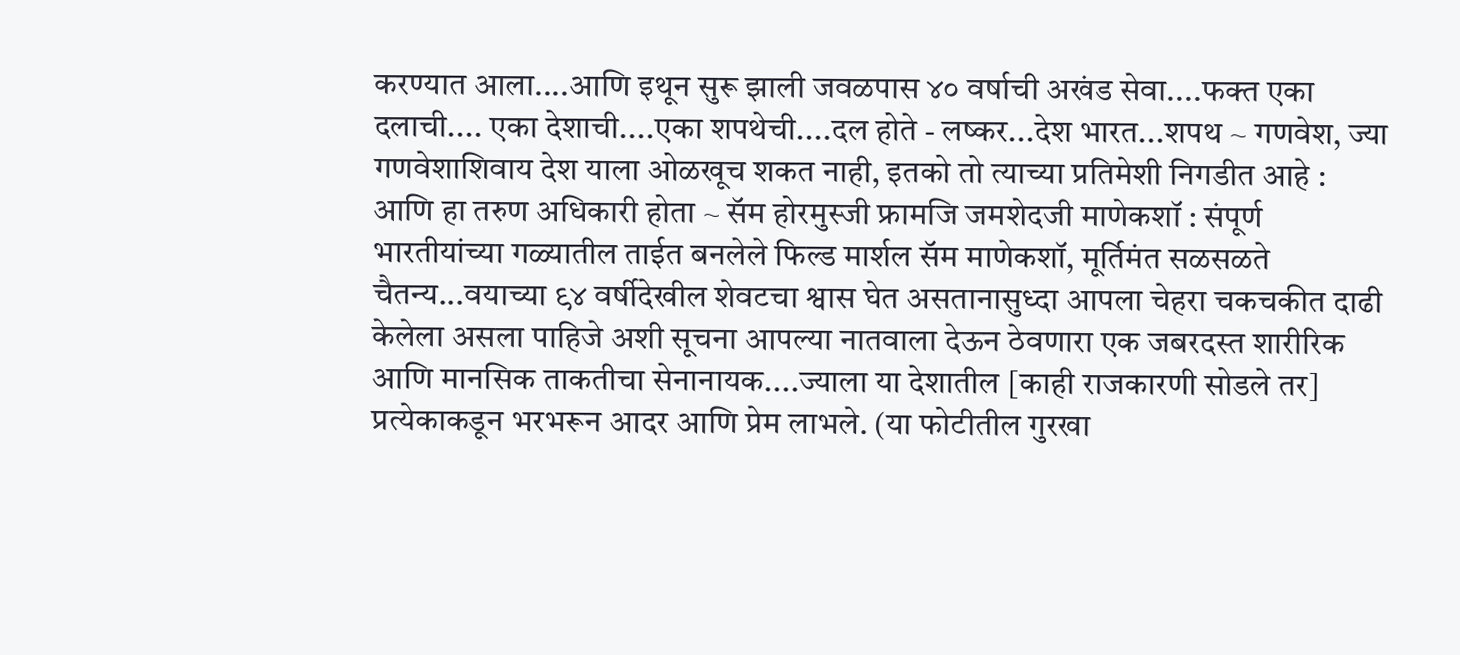करण्यात आला....आणि इथून सुरू झाली जवळपास ४० वर्षाची अखंड सेवा....फक्त एका दलाची.... एका देशाची....एका शपथेची....दल होते - लष्कर...देश भारत...शपथ ~ गणवेश, ज्या गणवेशाशिवाय देश याला ओळखूच शकत नाही, इतको तो त्याच्या प्रतिमेशी निगडीत आहे : आणि हा तरुण अधिकारी होता ~ सॅम होरमुस्जी फ्रामजि जमशेदजी माणेकशॉ : संपूर्ण भारतीयांच्या गळ्यातील ताईत बनलेले फिल्ड मार्शल सॅम माणेकशॉ, मूर्तिमंत सळसळते चैतन्य...वयाच्या ९४ वर्षीदेखील शेवटचा श्वास घेत असतानासुध्दा आपला चेहरा चकचकीत दाढी केलेला असला पाहिजे अशी सूचना आपल्या नातवाला देऊन ठेवणारा एक जबरदस्त शारीरिक आणि मानसिक ताकतीचा सेनानायक....ज्याला या देशातील [काही राजकारणी सोडले तर] प्रत्येकाकडून भरभरून आदर आणि प्रेम लाभले. (या फोटीतील गुरखा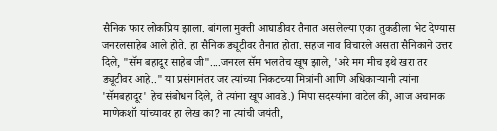सैनिक फार लोकप्रिय झाला. बांगला मुक्ती आघाडीवर तैनात असलेल्या एका तुकडीला भेट देण्यास जनरलसाहेब आले होते. हा सैनिक ड्यूटीवर तैनात होता. सहज नाव विचारले असता सैनिकाने उत्तर दिले, "सॅम बहादूर साहेब जी"....जनरल सॅम भलतेच खूष झाले, 'अरे मग मीच इथे खरा तर ड्यूटीवर आहे.." या प्रसंगानंतर जर त्यांच्या निकटच्या मित्रांनी आणि अधिकार्‍यानी त्यांना 'सॅमबहादूर' हेच संबोधन दिले, ते त्यांना खूप आवडे.) मिपा सदस्यांना वाटेल की, आज अचानक माणेकशॉ यांच्यावर हा लेख का? ना त्यांची जयंती,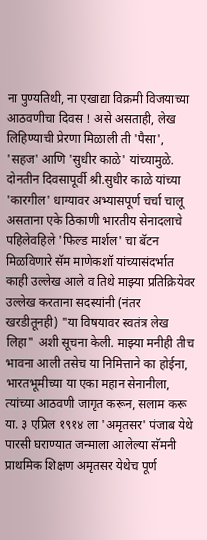ना पुण्यतिथी, ना एखाद्या विक्रमी विजयाच्या आठवणीचा दिवस ! असे असताही, लेख लिहिण्याची प्रेरणा मिळाली ती 'पैसा', 'सहज' आणि 'सुधीर काळे' यांच्यामुळे. दोनतीन दिवसापूर्वी श्री.सुधीर काळे यांच्या 'कारगील' धाग्यावर अभ्यासपूर्ण चर्चा चालू असताना एके ठिकाणी भारतीय सेनादलाचे पहिलेवहिले 'फिल्ड मार्शल' चा बॅटन मिळविणारे सॅम माणेकशॉ यांच्यासंदर्भात काही उल्लेख आले व तिथे माझ्या प्रतिक्रियेवर उल्लेख करताना सदस्यांनी (नंतर खरडीतूनही) "या विषयावर स्वतंत्र लेख लिहा" अशी सूचना केली. माझ्या मनीही तीच भावना आली तसेच या निमित्ताने का होईना, भारतभूमीच्या या एका महान सेनानीला, त्यांच्या आठवणी जागृत करून, सलाम करू या. ३ एप्रिल १९१४ ला 'अमृतसर' पंजाब येथे पारसी घराण्यात जन्माला आलेल्या सॅमनी प्राथमिक शिक्षण अमृतसर येथेच पूर्ण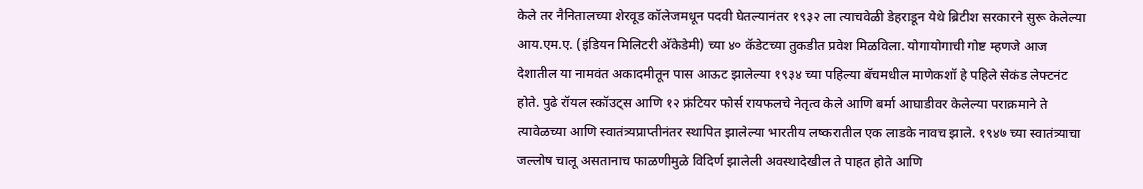केले तर नैनितालच्या शेरवूड कॉलेजमधून पदवी घेतल्यानंतर १९३२ ला त्याचवेळी डेहराडून येथे ब्रिटीश सरकारने सुरू केलेल्या आय.एम.ए. (इंडियन मिलिटरी अ‍ॅकेडेमी) च्या ४० कॅडेटच्या तुकडीत प्रवेश मिळविला. योगायोगाची गोष्ट म्हणजे आज देशातील या नामवंत अकादमीतून पास आऊट झालेल्या १९३४ च्या पहिल्या बॅचमधील माणेकशॉ हे पहिले सेकंड लेफ्टनंट होते. पुढे रॉयल स्कॉउट्स आणि १२ फ्रंटियर फोर्स रायफलचे नेतृत्व केले आणि बर्मा आघाडीवर केलेल्या पराक्रमाने ते त्यावेळच्या आणि स्वातंत्र्यप्राप्तीनंतर स्थापित झालेल्या भारतीय लष्करातील एक लाडके नावच झाले. १९४७ च्या स्वातंत्र्याचा जल्लोष चालू असतानाच फाळणीमुळे विदिर्ण झालेली अवस्थादेखील ते पाहत होते आणि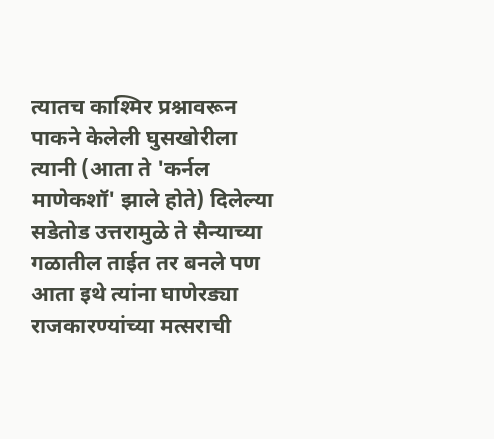त्यातच काश्मिर प्रश्नावरून पाकने केलेली घुसखोरीला त्यानी (आता ते 'कर्नल माणेकशॉ' झाले होते) दिलेल्या सडेतोड उत्तरामुळे ते सैन्याच्या गळातील ताईत तर बनले पण आता इथे त्यांना घाणेरड्या राजकारण्यांच्या मत्सराची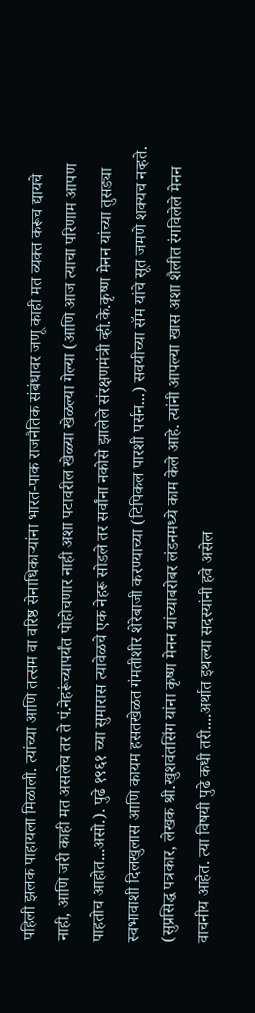पहिली झलक पाहायला मिळाली. त्यांच्या आणि तत्सम वा वरिष्ठ सेनाधिकार्‍यांना भारत-पाक राजनैतिक संबंधावर जणू काही मत व्यक्त करूच द्यायचे नाही, आणि जरी काही मत असलेच तर ते पं.नेहरूंच्यापर्यंत पोहोचणार नाही अशा पटावरील खेळ्या खेळल्या गेल्या (आणि आज त्याचा परिणाम आपण पाहतोच आहोत...असो.). पुढे १९६१ च्या सुमारास त्यावेळचे एक नेहरू सोडले तर सर्वांना नकोसे झालेले संरक्षणमंत्री व्ही.के.कृष्ण मेनन यांच्या तुसड्या स्वभावाशी दिलखुलास आणि कायम हसतखेळत गंमतीशीर शेरेबाजी करण्याच्या (टिपिकल पारशी पर्सन...) सवयीच्या सॅम यांचे सूत जमणे शक्यच नव्हते. (सुप्रसिद्ध पत्रकार, लेखक श्री.खुशवंतसिंग यांना कृष्ण मेनन यांच्याबरोबर लंडनमध्ये काम केले आहे. त्यांनी आपल्या खास अशा शैलीत रंगविलेले मेनन वाचनीय आहेत. त्या विषयी पुढे कधी तरी....अर्थात इथल्या सदस्यांनी हवे असेल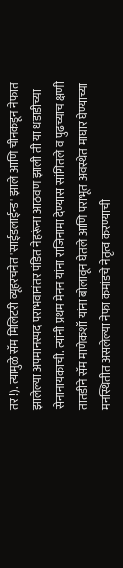तर !). त्यामुळे सॅम मिलिटरी व्यूहरचनेत 'साईडलाईन्ड' झाले आणि चीनकडून नेफात झालेल्या अपमानस्पद पराभवानंतर पंडित नेहरूंना आठवण झाली ती या धडाडीच्या सेनानायकाची. त्यांनी प्रथम मेनन यांना राजिनामा देण्यास सांगितले व पुढच्याच क्षणी तातडीने सॅम माणेकशॉ यांना बोलावून घेतले आणि पराभूत अवस्थेत माघार घेण्याच्या मनस्थितीत असलेल्या नेफा कमांडचे नेतृत्व करण्याची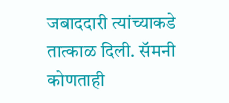जबाददारी त्यांच्याकडे तात्काळ दिली. सॅमनी कोणताही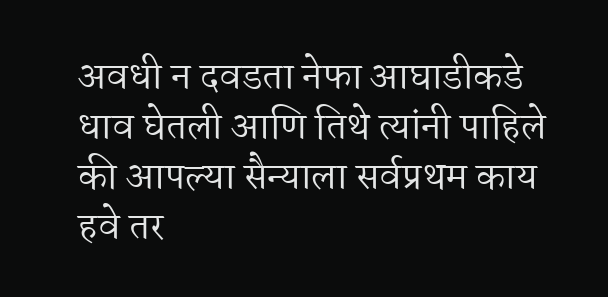अवधी न दवडता नेफा आघाडीकडे धाव घेतली आणि तिथे त्यांनी पाहिले की आपल्या सैन्याला सर्वप्रथम काय हवे तर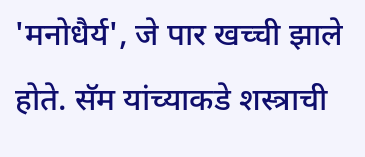'मनोधैर्य', जे पार खच्ची झाले होते. सॅम यांच्याकडे शस्त्राची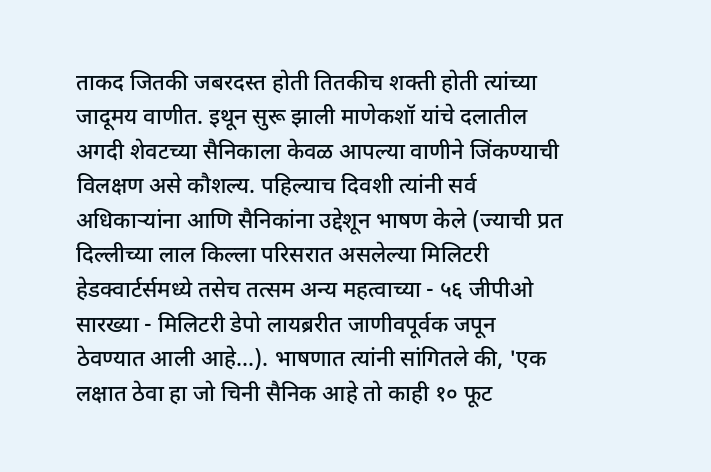ताकद जितकी जबरदस्त होती तितकीच शक्ती होती त्यांच्या जादूमय वाणीत. इथून सुरू झाली माणेकशॉ यांचे दलातील अगदी शेवटच्या सैनिकाला केवळ आपल्या वाणीने जिंकण्याची विलक्षण असे कौशल्य. पहिल्याच दिवशी त्यांनी सर्व अधिकार्‍यांना आणि सैनिकांना उद्देशून भाषण केले (ज्याची प्रत दिल्लीच्या लाल किल्ला परिसरात असलेल्या मिलिटरी हेडक्वार्टर्समध्ये तसेच तत्सम अन्य महत्वाच्या - ५६ जीपीओ सारख्या - मिलिटरी डेपो लायब्ररीत जाणीवपूर्वक जपून ठेवण्यात आली आहे...). भाषणात त्यांनी सांगितले की, 'एक लक्षात ठेवा हा जो चिनी सैनिक आहे तो काही १० फूट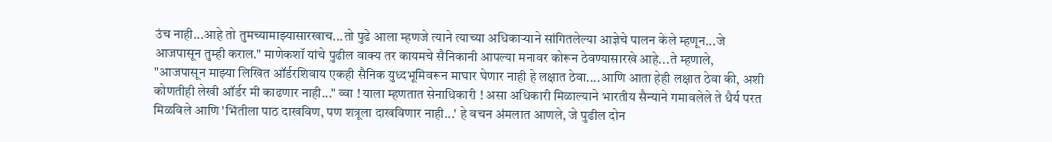उंच नाही...आहे तो तुमच्यामाझ्यासारखाच...तो पुढे आला म्हणजे त्याने त्याच्या अधिकार्‍याने सांगितलेल्या आज्ञेचे पालन केले म्हणून...जे आजपासून तुम्ही कराल." माणेकशॉ यांचे पुढील वाक्य तर कायमचे सैनिकानी आपल्या मनावर कोरून ठेवण्यासारखे आहे...ते म्हणाले, "आजपासून माझ्या लिखित ऑर्डरशिवाय एकही सैनिक युध्दभूमिवरून माघार घेणार नाही हे लक्षात ठेवा....आणि आता हेही लक्षात ठेवा की, अशी कोणतीही लेखी ऑर्डर मी काढणार नाही..." व्वा ! याला म्हणतात सेनाधिकारी ! असा अधिकारी मिळाल्याने भारतीय सैन्याने गमावलेले ते धैर्य परत मिळविले आणि 'भिंतीला पाठ दाखविण, पण शत्रूला दाखविणार नाही...' हे वचन अंमलात आणले, जे पुढील दोन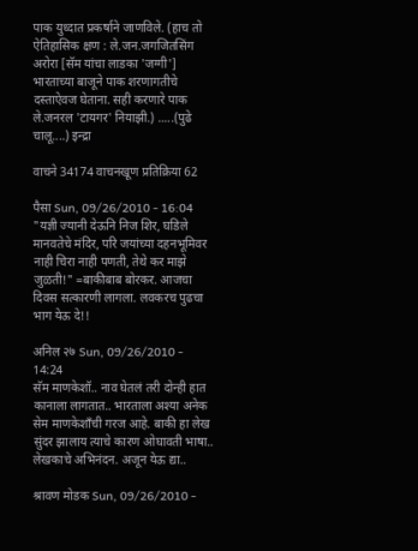पाक युध्दात प्रकर्षाने जाणविले. (हाच तो ऐतिहासिक क्षण : ले.जन.जगजितसिंग अरोरा [सॅम यांचा लाडका 'जग्गी'] भारताच्या बाजूने पाक शरणागतीचे दस्ताऐवज घेताना. सही करणारे पाक ले.जनरल 'टायगर' नियाझी.) .....(पुढे चालू....) इन्द्रा

वाचने 34174 वाचनखूण प्रतिक्रिया 62

पैसा Sun, 09/26/2010 - 16:04
"यज्ञी ज्यानी देऊनि निज शिर, घडिले मानवतेचे मंदिर, परि जयांच्या दहनभूमिवर नाही चिरा नाही पणती, तेथे कर माझे जुळती!" =बाकीबाब बोरकर. आजचा दिवस सत्कारणी लागला. लवकरच पुढचा भाग येऊ दे!!

अनिल २७ Sun, 09/26/2010 - 14:24
सॅम माणकेशॉ.. नाव घेतलं तरी दोन्ही हात कानाला लागतात.. भारताला अश्या अनेक सेम माणकेशाँची गरज आहे. बाकी हा लेख सुंदर झालाय त्याचे कारण ओघावती भाषा.. लेखकाचे अभिनंदन. अजून येऊ द्या..

श्रावण मोडक Sun, 09/26/2010 -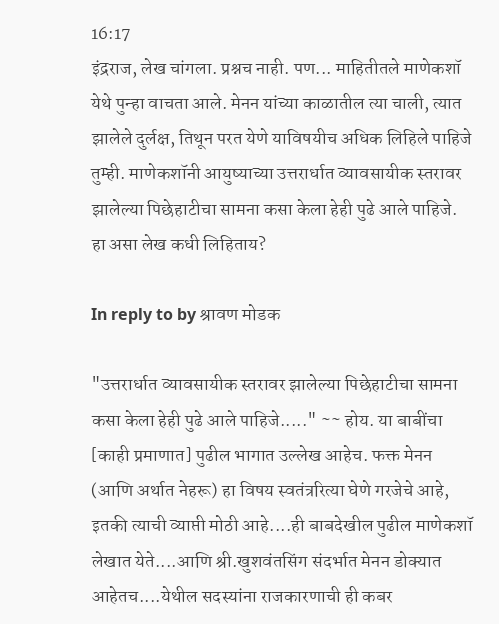16:17
इंद्रराज, लेख चांगला. प्रश्नच नाही. पण... माहितीतले माणेकशॉ येथे पुन्हा वाचता आले. मेनन यांच्या काळातील त्या चाली, त्यात झालेले दुर्लक्ष, तिथून परत येणे याविषयीच अधिक लिहिले पाहिजे तुम्ही. माणेकशॉनी आयुष्याच्या उत्तरार्धात व्यावसायीक स्तरावर झालेल्या पिछेहाटीचा सामना कसा केला हेही पुढे आले पाहिजे. हा असा लेख कधी लिहिताय?

In reply to by श्रावण मोडक

"उत्तरार्धात व्यावसायीक स्तरावर झालेल्या पिछेहाटीचा सामना कसा केला हेही पुढे आले पाहिजे....." ~~ होय. या बाबींचा [काही प्रमाणात] पुढील भागात उल्लेख आहेच. फक्त मेनन (आणि अर्थात नेहरू) हा विषय स्वतंत्ररित्या घेणे गरजेचे आहे, इतकी त्याची व्याप्ती मोठी आहे....ही बाबदेखील पुढील माणेकशॉ लेखात येते....आणि श्री.खुशवंतसिंग संदर्भात मेनन डोक्यात आहेतच....येथील सदस्यांना राजकारणाची ही कबर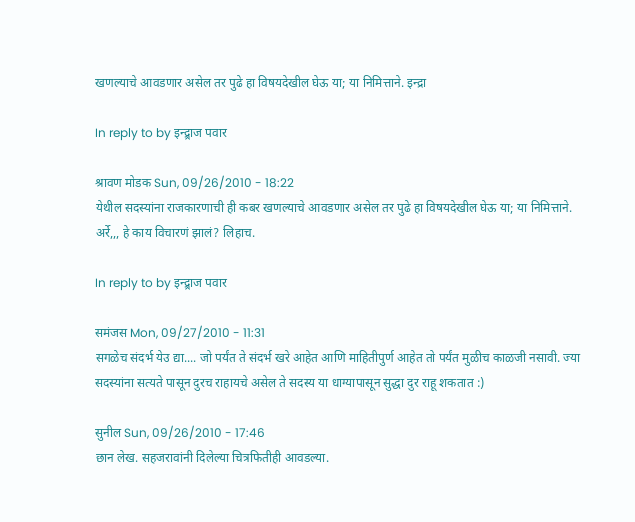खणल्याचे आवडणार असेल तर पुढे हा विषयदेखील घेऊ या; या निमित्ताने. इन्द्रा

In reply to by इन्द्र्राज पवार

श्रावण मोडक Sun, 09/26/2010 - 18:22
येथील सदस्यांना राजकारणाची ही कबर खणल्याचे आवडणार असेल तर पुढे हा विषयदेखील घेऊ या; या निमित्ताने.
अर्रे,,, हे काय विचारणं झालं? लिहाच.

In reply to by इन्द्र्राज पवार

समंजस Mon, 09/27/2010 - 11:31
सगळेच संदर्भ येउ द्या.... जो पर्यंत ते संदर्भ खरे आहेत आणि माहितीपुर्ण आहेत तो पर्यंत मुळीच काळजी नसावी. ज्या सदस्यांना सत्यते पासून दुरच राहायचे असेल ते सदस्य या धाग्यापासून सुद्धा दुर राहू शकतात :)

सुनील Sun, 09/26/2010 - 17:46
छान लेख. सहजरावांनी दिलेल्या चित्रफितीही आवडल्या.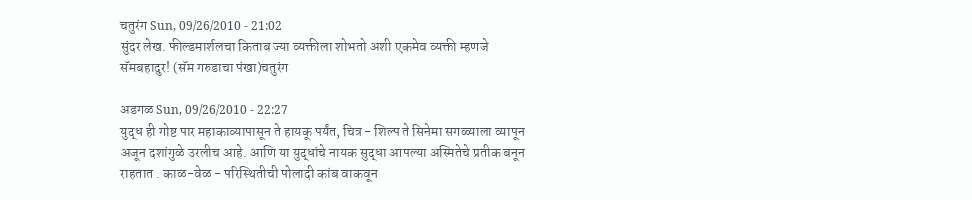चतुरंग Sun, 09/26/2010 - 21:02
सुंदर लेख. फील्डमार्शलचा किताब ज्या व्यक्तीला शोभतो अशी एकमेव व्यक्ती म्हणजे सॅमबहादुर! (सॅम गरुडाचा पंखा)चतुरंग

अडगळ Sun, 09/26/2010 - 22:27
युद्ध ही गोष्ट पार महाकाव्यापासून ते हायकू पर्यंत, चित्र - शिल्प ते सिनेमा सगळ्याला व्यापून अजून दशांगुळे उरलीच आहे. आणि या युद्धांचे नायक सुद्धा आपल्या अस्मितेचे प्रतीक बनून राहतात . काळ-वेळ - परिस्थितीची पोलादी कांब वाकवून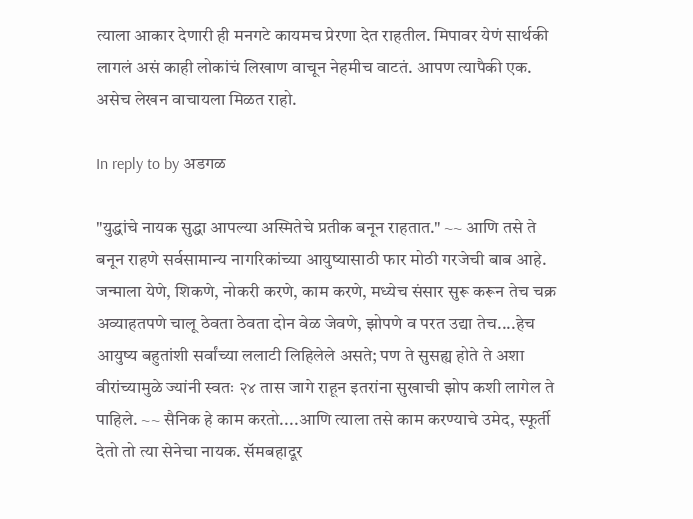त्याला आकार देणारी ही मनगटे कायमच प्रेरणा देत राहतील. मिपावर येणं सार्थकी लागलं असं काही लोकांचं लिखाण वाचून नेहमीच वाटतं. आपण त्यापैकी एक. असेच लेखन वाचायला मिळत राहो.

In reply to by अडगळ

"युद्धांचे नायक सुद्धा आपल्या अस्मितेचे प्रतीक बनून राहतात." ~~ आणि तसे ते बनून राहणे सर्वसामान्य नागरिकांच्या आयुष्यासाठी फार मोठी गरजेची बाब आहे. जन्माला येणे, शिकणे, नोकरी करणे, काम करणे, मध्येच संसार सुरू करून तेच चक्र अव्याहतपणे चालू ठेवता ठेवता दोन वेळ जेवणे, झोपणे व परत उद्या तेच....हेच आयुष्य बहुतांशी सर्वांच्या ललाटी लिहिलेले असते; पण ते सुसह्य होते ते अशा वीरांच्यामुळे ज्यांनी स्वतः २४ तास जागे राहून इतरांना सुखाची झोप कशी लागेल ते पाहिले. ~~ सैनिक हे काम करतो....आणि त्याला तसे काम करण्याचे उमेद, स्फूर्ती देतो तो त्या सेनेचा नायक. सॅमबहादूर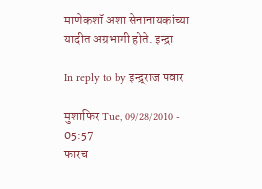माणेकशॉ अशा सेनानायकांच्या यादीत अग्रभागी होते. इन्द्रा

In reply to by इन्द्र्राज पवार

मुशाफिर Tue, 09/28/2010 - 05:57
फारच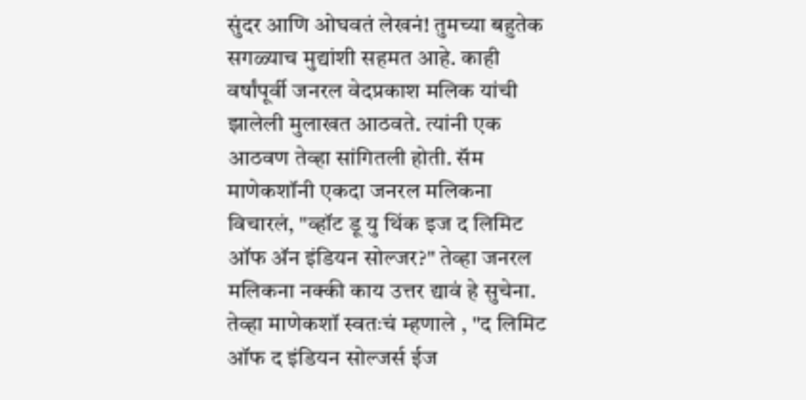सुंदर आणि ओघवतं लेखनं! तुमच्या बहुतेक सगळ्याच मुद्यांशी सहमत आहे. काही वर्षांपूर्वी जनरल वेदप्रकाश मलिक यांची झालेली मुलाखत आठवते. त्यांनी एक आठवण तेव्हा सांगितली होती. सॅम माणेकशॉनी एकदा जनरल मलिकना विचारलं, "व्हॉट डू यु थिंक इज द लिमिट ऑफ अ‍ॅन इंडियन सोल्जर?" तेव्हा जनरल मलिकना नक्की काय उत्तर द्यावं हे सुचेना. तेव्हा माणेकशॉ स्वतःचं म्हणाले , "द लिमिट ऑफ द इंडियन सोल्जर्स ईज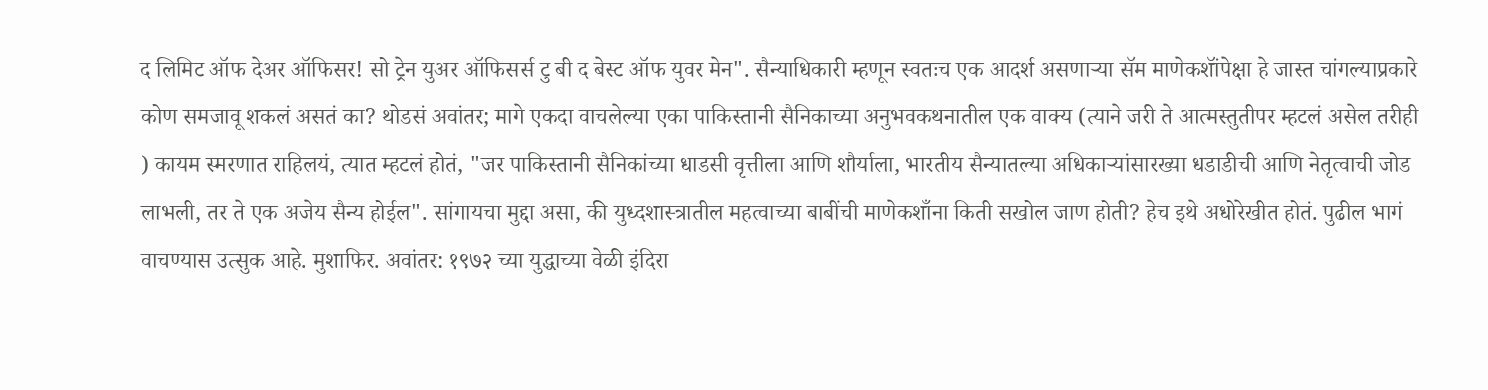द लिमिट ऑफ देअर ऑफिसर! सो ट्रेन युअर ऑफिसर्स टु बी द बेस्ट ऑफ युवर मेन". सैन्याधिकारी म्हणून स्वतःच एक आदर्श असणार्‍या सॅम माणेकशॉंपेक्षा हे जास्त चांगल्याप्रकारे कोण समजावू शकलं असतं का? थोडसं अवांतर; मागे एकदा वाचलेल्या एका पाकिस्तानी सैनिकाच्या अनुभवकथनातील एक वाक्य (त्याने जरी ते आत्मस्तुतीपर म्हटलं असेल तरीही ) कायम स्मरणात राहिलयं, त्यात म्हटलं होतं, "जर पाकिस्तानी सैनिकांच्या धाडसी वृत्तीला आणि शौर्याला, भारतीय सैन्यातल्या अधिकार्‍यांसारख्या धडाडीची आणि नेतृत्वाची जोड लाभली, तर ते एक अजेय सैन्य होईल". सांगायचा मुद्दा असा, की युध्दशास्त्रातील महत्वाच्या बाबींची माणेकशाँना किती सखोल जाण होती? हेच इथे अधोरेखीत होतं. पुढील भागं वाचण्यास उत्सुक आहे. मुशाफिर. अवांतर: १९७२ च्या युद्धाच्या वेळी इंदिरा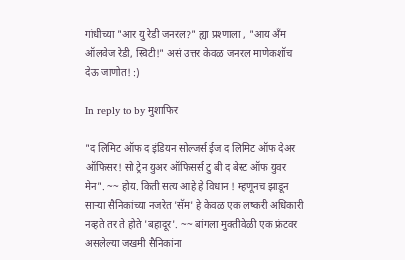गांधीच्या "आर यु रेडी जनरल?" ह्या प्रश्णाला , "आय अँम ऑलवेज रेडी, स्विटी!" असं उत्तर केवळ जनरल माणेकशॉच देऊ जाणोत! :)

In reply to by मुशाफिर

"द लिमिट ऑफ द इंडियन सोल्जर्स ईज द लिमिट ऑफ देअर ऑफिसर! सो ट्रेन युअर ऑफिसर्स टु बी द बेस्ट ऑफ युवर मेन". ~~ होय. किती सत्य आहे हे विधान ! म्हणूनच झाडून सार्‍या सैनिकांच्या नजरेत 'सॅम' हे केवळ एक लष्करी अधिकारी नव्हते तर ते होते 'बहादूर'. ~~ बांगला मुक्तीवेळी एक फ्रंटवर असलेल्या जखमी सैनिकांना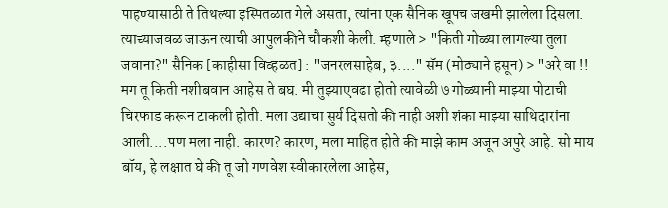पाहण्यासाठी ते तिथल्या इस्पितळात गेले असता, त्यांना एक सैनिक खूपच जखमी झालेला दिसला. त्याच्याजवळ जाऊन त्याची आपुलकीने चौकशी केली. म्हणाले > "किती गोळ्या लागल्या तुला जवाना?" सैनिक [काहीसा विव्हळत] : "जनरलसाहेब, ३...." सॅम (मोठ्याने हसून) > "अरे वा !! मग तू किती नशीबवान आहेस ते बघ. मी तुझ्याएवढा होतो त्यावेळी ७ गोळ्यानी माझ्या पोटाची चिरफाड करून टाकली होती. मला उद्याचा सुर्य दिसतो की नाही अशी शंका माझ्या साथिदारांना आली....पण मला नाही. कारण? कारण, मला माहित होते की माझे काम अजून अपुरे आहे. सो माय बॉय, हे लक्षात घे की तू जो गणवेश स्वीकारलेला आहेस,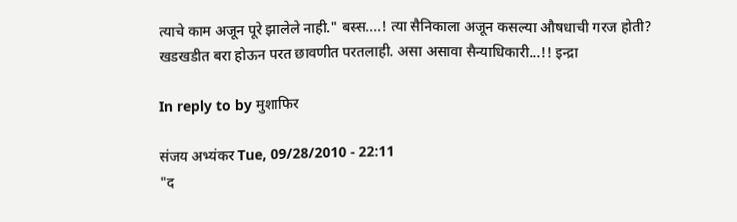त्याचे काम अजून पूरे झालेले नाही." बस्स....! त्या सैनिकाला अजून कसल्या औषधाची गरज होती? खडखडीत बरा होऊन परत छावणीत परतलाही. असा असावा सैन्याधिकारी...!! इन्द्रा

In reply to by मुशाफिर

संजय अभ्यंकर Tue, 09/28/2010 - 22:11
"द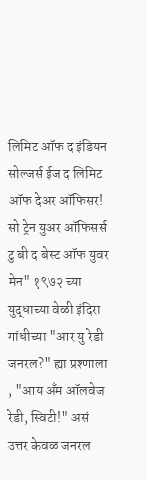लिमिट ऑफ द इंडियन सोल्जर्स ईज द लिमिट ऑफ देअर ऑफिसर! सो ट्रेन युअर ऑफिसर्स टु बी द बेस्ट ऑफ युवर मेन" १९७२ च्या युद्धाच्या वेळी इंदिरा गांधीच्या "आर यु रेडी जनरल?" ह्या प्रश्णाला , "आय अँम ऑलवेज रेडी, स्विटी!" असं उत्तर केवळ जनरल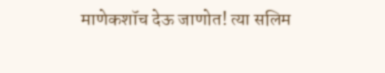माणेकशॉच देऊ जाणोत! त्या सलिम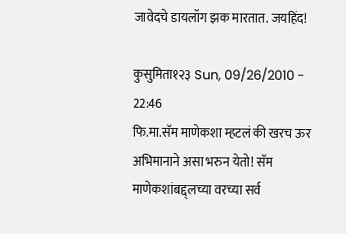जावेदचे डायलॉग झक मारतात. जयहिंद!

कुसुमिता१२३ Sun, 09/26/2010 - 22:46
फि.मा.सॅम माणेकशा म्हटलं की खरच ऊर अभिमानाने असा भरुन येतो! सॅम माणेकशांबद्द्लच्या वरच्या सर्व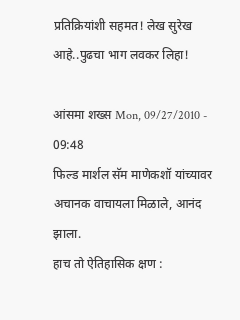प्रतिक्रियांशी सहमत! लेख सुरेख आहे..पुढचा भाग लवकर लिहा!

आंसमा शख्स Mon, 09/27/2010 - 09:48
फिल्ड मार्शल सॅम माणेकशॉ यांच्यावर अचानक वाचायला मिळाले, आनंद झाला.
हाच तो ऐतिहासिक क्षण :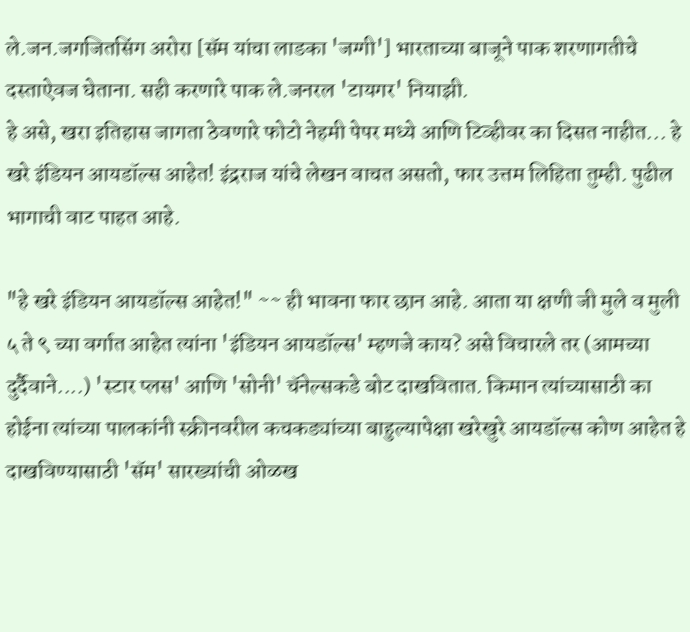ले.जन.जगजितसिंग अरोरा [सॅम यांचा लाडका 'जग्गी'] भारताच्या बाजूने पाक शरणागतीचे दस्ताऐवज घेताना. सही करणारे पाक ले.जनरल 'टायगर' नियाझी.
हे असे, खरा इतिहास जागता ठेवणारे फोटो नेहमी पेपर मध्ये आणि टिव्हीवर का दिसत नाहीत... हे खरे इंडियन आयडॉल्स आहेत! इंद्रराज यांचे लेखन वाचत असतो, फार उत्तम लिहिता तुम्ही. पुढील भागाची वाट पाहत आहे.

"हे खरे इंडियन आयडॉल्स आहेत!" ~~ ही भावना फार छान आहे. आता या क्षणी जी मुले व मुली ५ ते ९ च्या वर्गात आहेत त्यांना 'इंडियन आयडॉल्स' म्हणजे काय? असे विचारले तर (आमच्या दुर्दैवाने....) 'स्टार प्लस' आणि 'सोनी' चॅनेल्सकडे बोट दाखवितात. किमान त्यांच्यासाठी का होईना त्यांच्या पालकांनी स्क्रीनवरील कचकड्यांच्या बाहुल्यापेक्षा खरेखुरे आयडॉल्स कोण आहेत हे दाखविण्यासाठी 'सॅम' सारख्यांची ओळख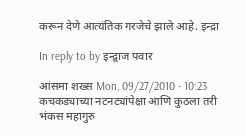करून देणे आत्यंतिक गरजेचे झाले आहे. इन्द्रा

In reply to by इन्द्र्राज पवार

आंसमा शख्स Mon, 09/27/2010 - 10:23
कचकड्याच्या नटनट्यांपेक्षा आणि कुठला तरी भंकस महागुरु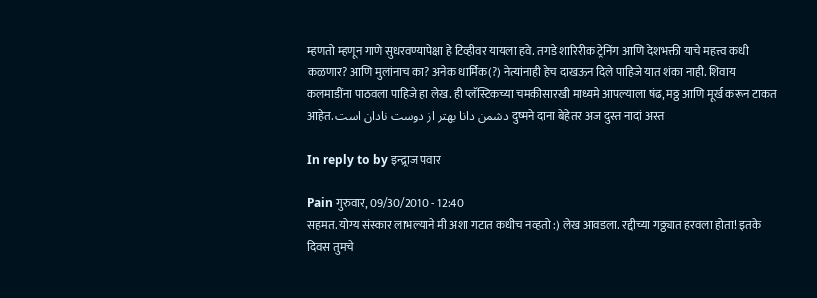म्हणतो म्हणून गाणे सुधरवण्यापेक्षा हे टिव्हीवर यायला हवे. तगडे शारिरीक ट्रेनिंग आणि देशभक्ती याचे महत्त्व कधी कळणार? आणि मुलांनाच का? अनेक धार्मिक(?) नेत्यांनाही हेच दाखऊन दिले पाहिजे यात शंका नाही. शिवाय कलमाडींना पाठवला पाहिजे हा लेख. ही प्लॅस्टिकच्या चमकीसारखी माध्यमे आपल्याला षंढ, मठ्ठ आणि मूर्ख करून टाकत आहेत. دشمن دانا بهتر از دوست نادان است दुष्मने दाना बेहेतर अज दुस्त नादां अस्त

In reply to by इन्द्र्राज पवार

Pain गुरुवार, 09/30/2010 - 12:40
सहमत. योग्य संस्कार लाभल्याने मी अशा गटात कधीच नव्हतो :) लेख आवडला. रद्दीच्या गठ्ठ्यात हरवला होता! इतके दिवस तुमचे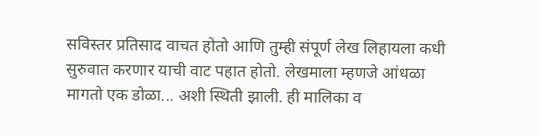सविस्तर प्रतिसाद वाचत होतो आणि तुम्ही संपूर्ण लेख लिहायला कधी सुरुवात करणार याची वाट पहात होतो. लेखमाला म्हणजे आंधळा मागतो एक डोळा... अशी स्थिती झाली. ही मालिका व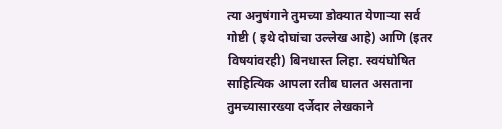त्या अनुषंगाने तुमच्या डोक्यात येणार्‍या सर्व गोष्टी ( इथे दोघांचा उल्लेख आहे) आणि (इतर विषयांवरही) बिनधास्त लिहा. स्वयंघोषित साहित्यिक आपला रतीब घालत असताना तुमच्यासारख्या दर्जेदार लेखकाने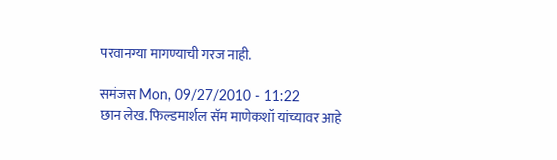परवानग्या मागण्याची गरज नाही.

समंजस Mon, 09/27/2010 - 11:22
छान लेख. फिल्डमार्शल सॅम माणेकशॉ यांच्यावर आहे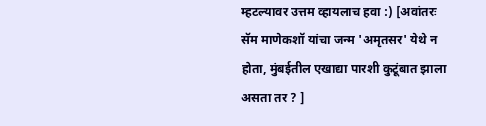म्हटल्यावर उत्तम व्हायलाच हवा :) [अवांतरः सॅम माणेकशॉ यांचा जन्म 'अमृतसर' येथे न होता, मुंबईतील एखाद्या पारशी कुटूंबात झाला असता तर ? ]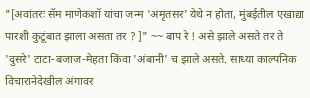"[अवांतरः सॅम माणेकशॉ यांचा जन्म 'अमृतसर' येथे न होता, मुंबईतील एखाद्या पारशी कुटूंबात झाला असता तर ? ]" ~~ बाप रे ! असे झाले असते तर ते 'दुसरे' टाटा-बजाज-मेहता किंवा 'अंबानी' च झाले असते. साध्या काल्पनिक विचारानेदेखील अंगावर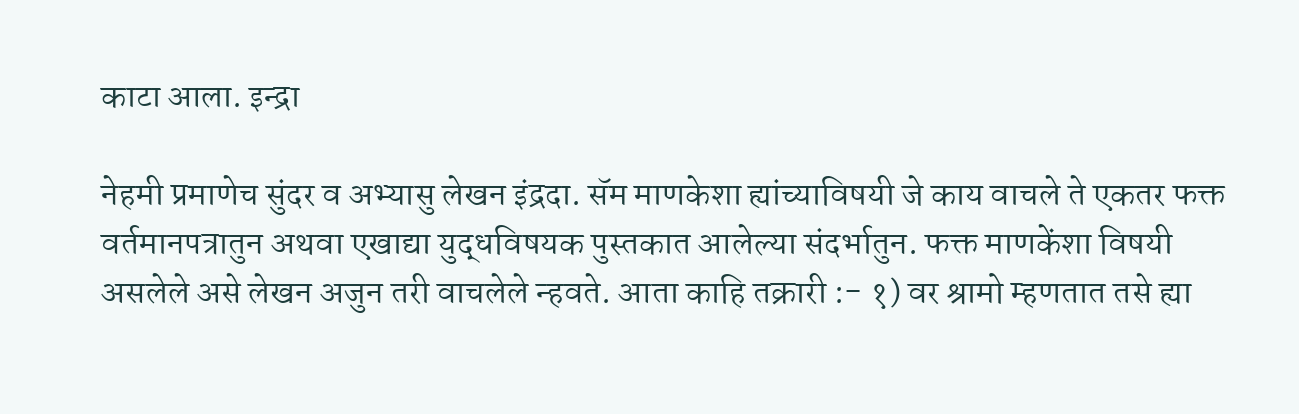काटा आला. इन्द्रा

नेहमी प्रमाणेच सुंदर व अभ्यासु लेखन इंद्रदा. सॅम माणकेशा ह्यांच्याविषयी जे काय वाचले ते एकतर फक्त वर्तमानपत्रातुन अथवा एखाद्या युद्धविषयक पुस्तकात आलेल्या संदर्भातुन. फक्त माणकेंशा विषयी असलेले असे लेखन अजुन तरी वाचलेले न्हवते. आता काहि तक्रारी :- १) वर श्रामो म्हणतात तसे ह्या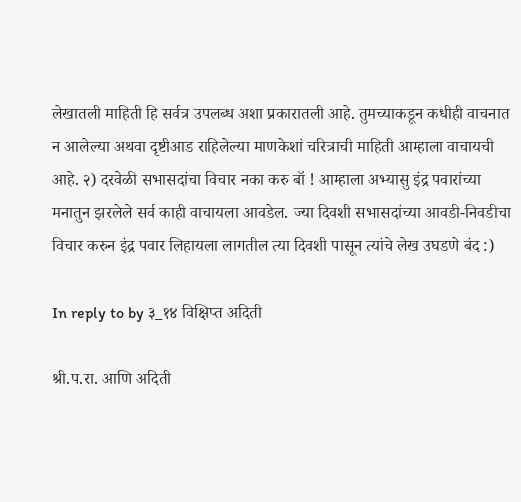लेखातली माहिती हि सर्वत्र उपलब्ध अशा प्रकारातली आहे. तुमच्याकडून कधीही वाचनात न आलेल्या अथवा दृष्टीआड राहिलेल्या माणकेशां चरित्राची माहिती आम्हाला वाचायची आहे. २) दरवेळी सभासदांचा विचार नका करु बॉ ! आम्हाला अभ्यासु इंद्र पवारांच्या मनातुन झरलेले सर्व काही वाचायला आवडेल. ज्या दिवशी सभासदांच्या आवडी-निवडीचा विचार करुन इंद्र पवार लिहायला लागतील त्या दिवशी पासून त्यांचे लेख उघडणे बंद :)

In reply to by ३_१४ विक्षिप्त अदिती

श्री.प.रा. आणि अदिती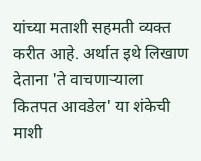यांच्या मताशी सहमती व्यक्त करीत आहे. अर्थात इथे लिखाण देताना 'ते वाचणार्‍याला कितपत आवडेल' या शंकेची माशी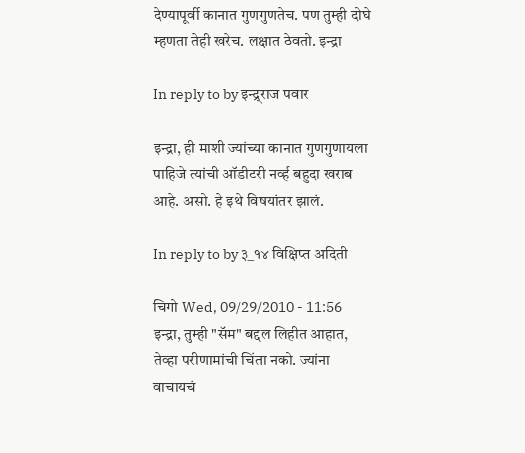देण्यापूर्वी कानात गुणगुणतेच. पण तुम्ही दोघे म्हणता तेही खरेच. लक्षात ठेवतो. इन्द्रा

In reply to by इन्द्र्राज पवार

इन्द्रा, ही माशी ज्यांच्या कानात गुणगुणायला पाहिजे त्यांची ऑडीटरी नर्व्ह बहुदा खराब आहे. असो. हे इथे विषयांतर झालं.

In reply to by ३_१४ विक्षिप्त अदिती

चिगो Wed, 09/29/2010 - 11:56
इन्द्रा, तुम्ही "सॅम" बद्दल लिहीत आहात, तेव्हा परीणामांची चिंता नको. ज्यांना वाचायचं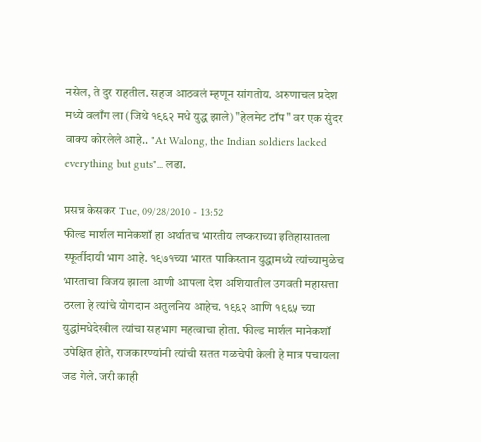नसेल, ते दुर राहतील. सहज आठवलं म्हणून सांगतोय. अरुणाचल प्रदेश मध्ये वलाँग ला (जिथे १९६२ मधे युद्ध झाले) "हेलमेट टॉप" वर एक सुंदर वाक्य कोरलेले आहे.. "At Walong, the Indian soldiers lacked everything but guts"... लढा.

प्रसन्न केसकर Tue, 09/28/2010 - 13:52
फील्ड मार्शल मानेकशॉ हा अर्थातच भारतीय लष्कराच्या इतिहासातला स्फूर्तीदायी भाग आहे. १९७१च्या भारत पाकिस्तान युद्धामध्ये त्यांच्यामुळेच भारताचा विजय झाला आणी आपला देश अशियातील उगवती महासत्ता ठरला हे त्यांचे योगदान अतुलनिय आहेच. १९६२ आणि १९६५ च्या युद्धांमधेदेखील त्यांचा सहभाग महत्वाचा होता. फील्ड मार्शल मानेकशॉ उपेक्षित होते, राजकारण्यांनी त्यांची सतत गळचेपी केली हे मात्र पचायला जड गेले. जरी काही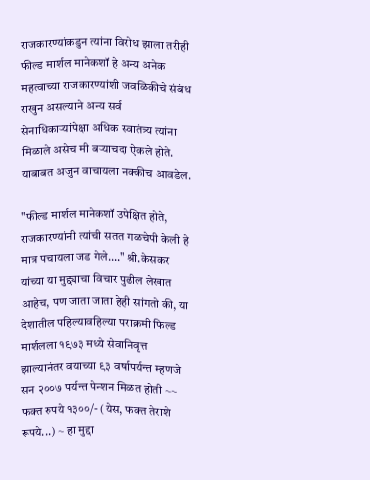राजकारण्यांकडुन त्यांना विरोध झाला तरीही फील्ड मार्शल मानेकशॉ हे अन्य अनेक महत्वाच्या राजकारण्यांशी जवळिकीचे संबंध राखुन असल्याने अन्य सर्व सेनाधिकार्‍यांपेक्षा अधिक स्वातंत्र्य त्यांना मिळाले असेच मी बर्‍याचदा ऐकले होते. याबाबत अजुन वाचायला नक्कीच आवडेल.

"फील्ड मार्शल मानेकशॉ उपेक्षित होते, राजकारण्यांनी त्यांची सतत गळचेपी केली हे मात्र पचायला जड गेले...." श्री.केसकर यांच्या या मुद्द्याचा विचार पुढील लेखात आहेच, पण जाता जाता हेही सांगतो की, या देशातील पहिल्यावहिल्या पराक्रमी फिल्ड मार्शलला १९७३ मध्ये सेवानिवृत्त झाल्यानंतर वयाच्या ९३ वर्षापर्यन्त म्हणजे सन २००७ पर्यन्त पेन्शन मिळत होती ~~ फक्त रुपये १३००/- (येस, फक्त तेराशे रूपये...) ~ हा मुद्दा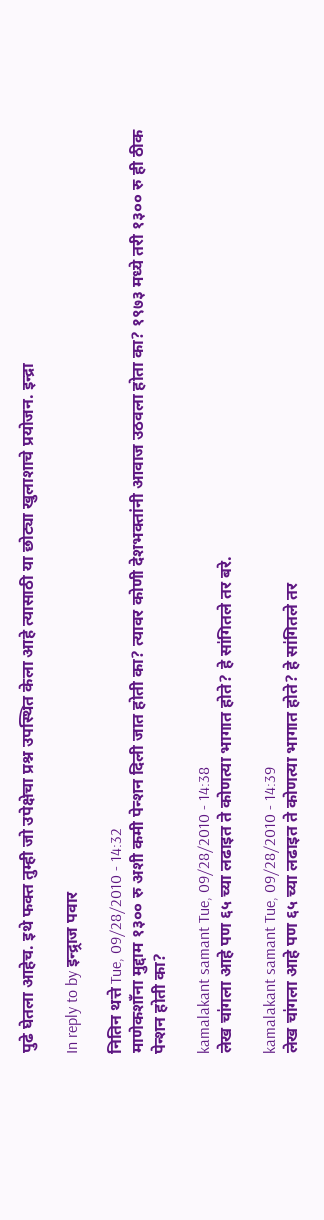पुढे घेतला आहेच. इथे फक्त तुम्ही जो उपेक्षेचा प्रश्न उपस्थित केला आहे त्यासाठी या छोट्या खुलाशाचे प्रयोजन. इन्द्रा

In reply to by इन्द्र्राज पवार

नितिन थत्ते Tue, 09/28/2010 - 14:32
माणेकशाँना मुद्दाम १३०० रु अशी कमी पेन्शन दिली जात होती का? त्यावर कोणी देशभक्तांनी आवाज उठवला होता का? १९७३ मध्ये तरी १३०० रु ही ठीक पेन्शन होती का?

kamalakant samant Tue, 09/28/2010 - 14:38
लेख चा॑गला आहे पण ६५ च्या लढाइत ते कोणत्या भागात होते? हे सा॑गितले तर बरे.

kamalakant samant Tue, 09/28/2010 - 14:39
लेख चा॑गला आहे पण ६५ च्या लढाइत ते कोणत्या भागात होते? हे सा॑गितले तर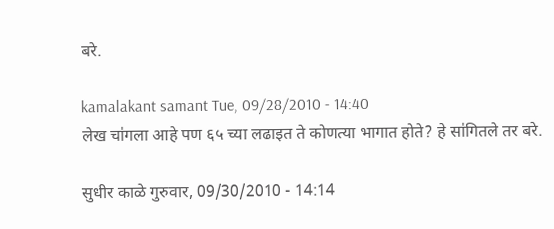बरे.

kamalakant samant Tue, 09/28/2010 - 14:40
लेख चा॑गला आहे पण ६५ च्या लढाइत ते कोणत्या भागात होते? हे सा॑गितले तर बरे.

सुधीर काळे गुरुवार, 09/30/2010 - 14:14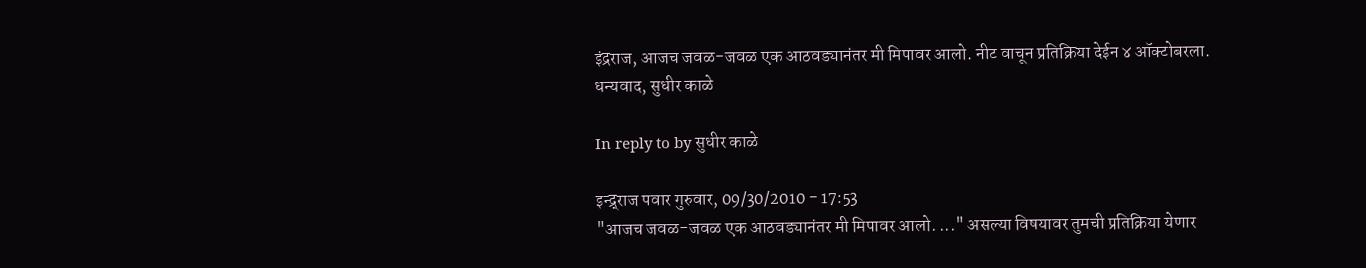इंद्रराज, आजच जवळ-जवळ एक आठवड्यानंतर मी मिपावर आलो. नीट वाचून प्रतिक्रिया देईन ४ ऑक्टोबरला. धन्यवाद, सुधीर काळे

In reply to by सुधीर काळे

इन्द्र्राज पवार गुरुवार, 09/30/2010 - 17:53
"आजच जवळ-जवळ एक आठवड्यानंतर मी मिपावर आलो. ..." असल्या विषयावर तुमची प्रतिक्रिया येणार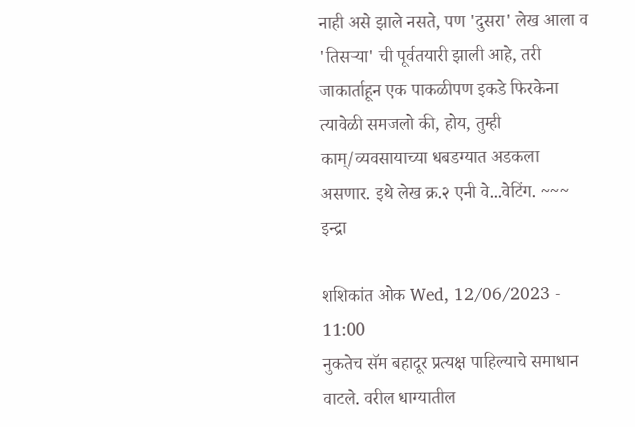नाही असे झाले नसते, पण 'दुसरा' लेख आला व 'तिसर्‍या' ची पूर्वतयारी झाली आहे, तरी जाकार्ताहून एक पाकळीपण इकडे फिरकेना त्यावेळी समजलो की, होय, तुम्ही काम्/व्यवसायाच्या धबडग्यात अडकला असणार. इथे लेख क्र.२ एनी वे...वेटिंग. ~~~ इन्द्रा

शशिकांत ओक Wed, 12/06/2023 - 11:00
नुकतेच सॅम बहादूर प्रत्यक्ष पाहिल्याचे समाधान वाटले. वरील धाग्यातील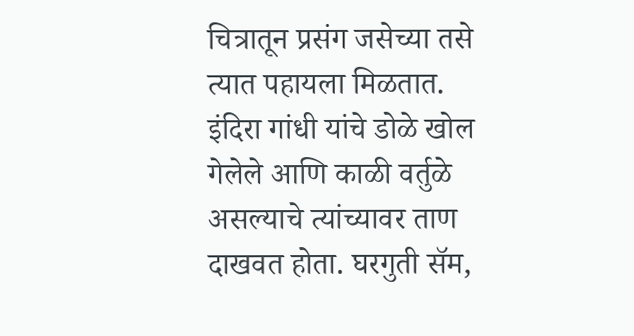चित्रातून प्रसंग जसेच्या तसे त्यात पहायला मिळतात. इंदिरा गांधी यांचे डोळे खोल गेलेले आणि काळी वर्तुळे असल्याचे त्यांच्यावर ताण दाखवत होता. घरगुती सॅम,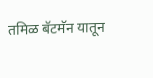तमिळ बॅटमॅन यातून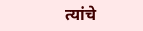त्यांचे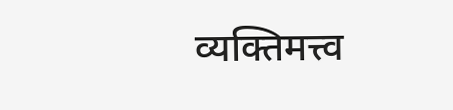व्यक्तिमत्त्व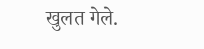खुलत गेले.